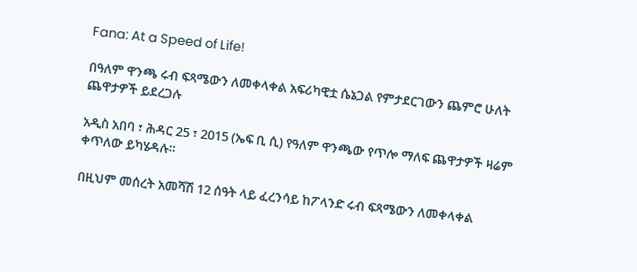Fana: At a Speed of Life!

በዓለም ዋንጫ ሩብ ፍጻሜውን ለመቀላቀል አፍሪካዊቷ ሴኔጋል የምታደርገውን ጨምሮ ሁለት ጨዋታዎች ይደረጋሉ

አዲስ አበባ ፣ ሕዳር 25 ፣ 2015 (ኤፍ ቢ ሲ) የዓለም ዋንጫው የጥሎ ማለፍ ጨዋታዎች ዛሬም ቀጥለው ይካሄዳሉ።

በዚህም መሰረት አመሻሽ 12 ሰዓት ላይ ፈረንሳይ ከፖላንድ ሩብ ፍጻሜውን ለመቀላቀል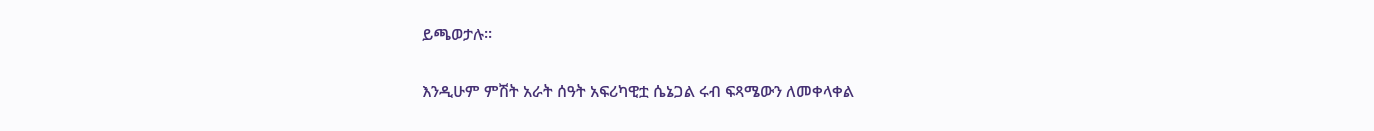ይጫወታሉ፡፡

እንዲሁም ምሽት አራት ሰዓት አፍሪካዊቷ ሴኔጋል ሩብ ፍጻሜውን ለመቀላቀል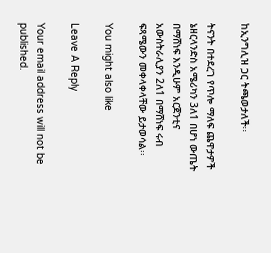ከኢንግሊዝ ጋር ትጫወታለች፡፡

ትናንት በተደረገ የጥሎ ማለፍ ጨዋታዎች ኔዘርላንድስ አሜሪካን 3ለ1 በሆነ ውጤት በማሸነፍ እንዲሁም አርጀንቲና አውስትራሊያን 2ለ1 በማሸነፍ ሩብ ፍጻሜውን መቀላቀላቸው ይታወሳል፡፡

You might also like

Leave A Reply

Your email address will not be published.